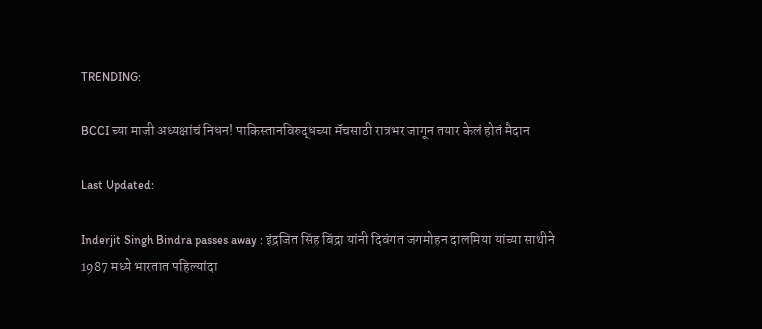TRENDING:

BCCI च्या माजी अध्यक्षांचं निधन! पाकिस्तानविरुद्धच्या मॅचसाठी रात्रभर जागून तयार केलं होतं मैदान

Last Updated:

Inderjit Singh Bindra passes away : इंद्रजित सिंह बिंद्रा यांनी दिवंगत जगमोहन दालमिया यांच्या साथीने 1987 मध्ये भारतात पहिल्यांदा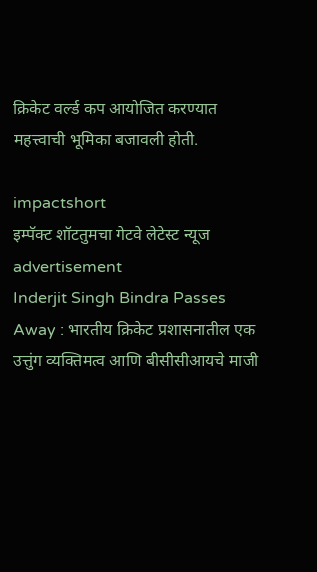क्रिकेट वर्ल्ड कप आयोजित करण्यात महत्त्वाची भूमिका बजावली होती.

impactshort
इम्पॅक्ट शॉटतुमचा गेटवे लेटेस्ट न्यूज
advertisement
Inderjit Singh Bindra Passes Away : भारतीय क्रिकेट प्रशासनातील एक उत्तुंग व्यक्तिमत्व आणि बीसीसीआयचे माजी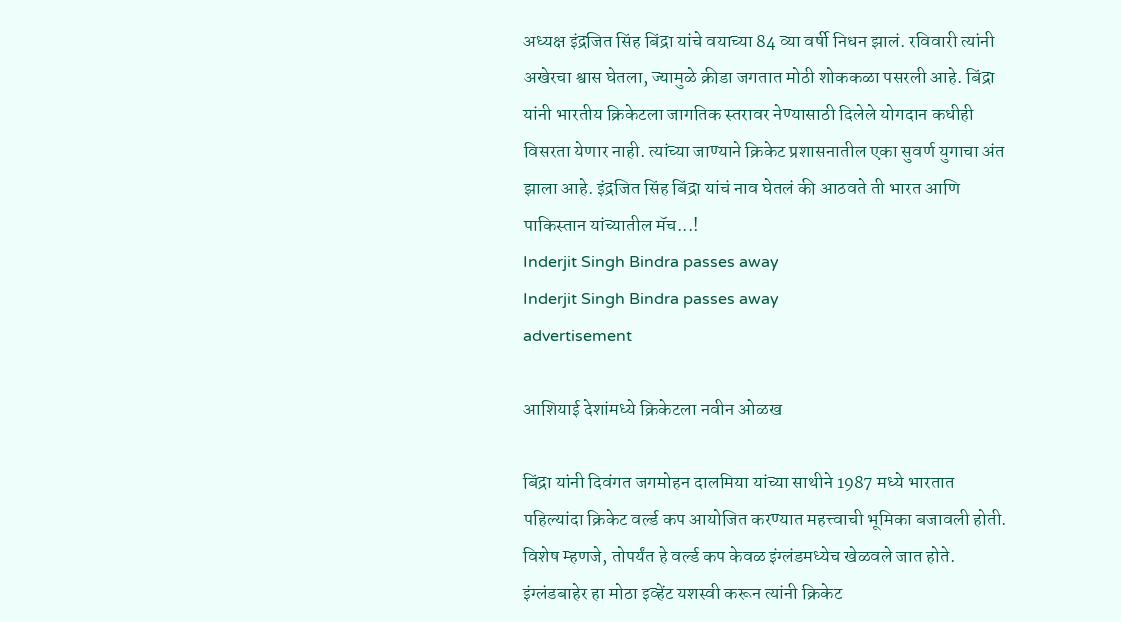अध्यक्ष इंद्रजित सिंह बिंद्रा यांचे वयाच्या 84 व्या वर्षी निधन झालं. रविवारी त्यांनी अखेरचा श्वास घेतला, ज्यामुळे क्रीडा जगतात मोठी शोककळा पसरली आहे. बिंद्रा यांनी भारतीय क्रिकेटला जागतिक स्तरावर नेण्यासाठी दिलेले योगदान कधीही विसरता येणार नाही. त्यांच्या जाण्याने क्रिकेट प्रशासनातील एका सुवर्ण युगाचा अंत झाला आहे. इंद्रजित सिंह बिंद्रा यांचं नाव घेतलं की आठवते ती भारत आणि पाकिस्तान यांच्यातील मॅच...!
Inderjit Singh Bindra passes away
Inderjit Singh Bindra passes away
advertisement

आशियाई देशांमध्ये क्रिकेटला नवीन ओळख

बिंद्रा यांनी दिवंगत जगमोहन दालमिया यांच्या साथीने 1987 मध्ये भारतात पहिल्यांदा क्रिकेट वर्ल्ड कप आयोजित करण्यात महत्त्वाची भूमिका बजावली होती. विशेष म्हणजे, तोपर्यंत हे वर्ल्ड कप केवळ इंग्लंडमध्येच खेळवले जात होते. इंग्लंडबाहेर हा मोठा इव्हेंट यशस्वी करून त्यांनी क्रिकेट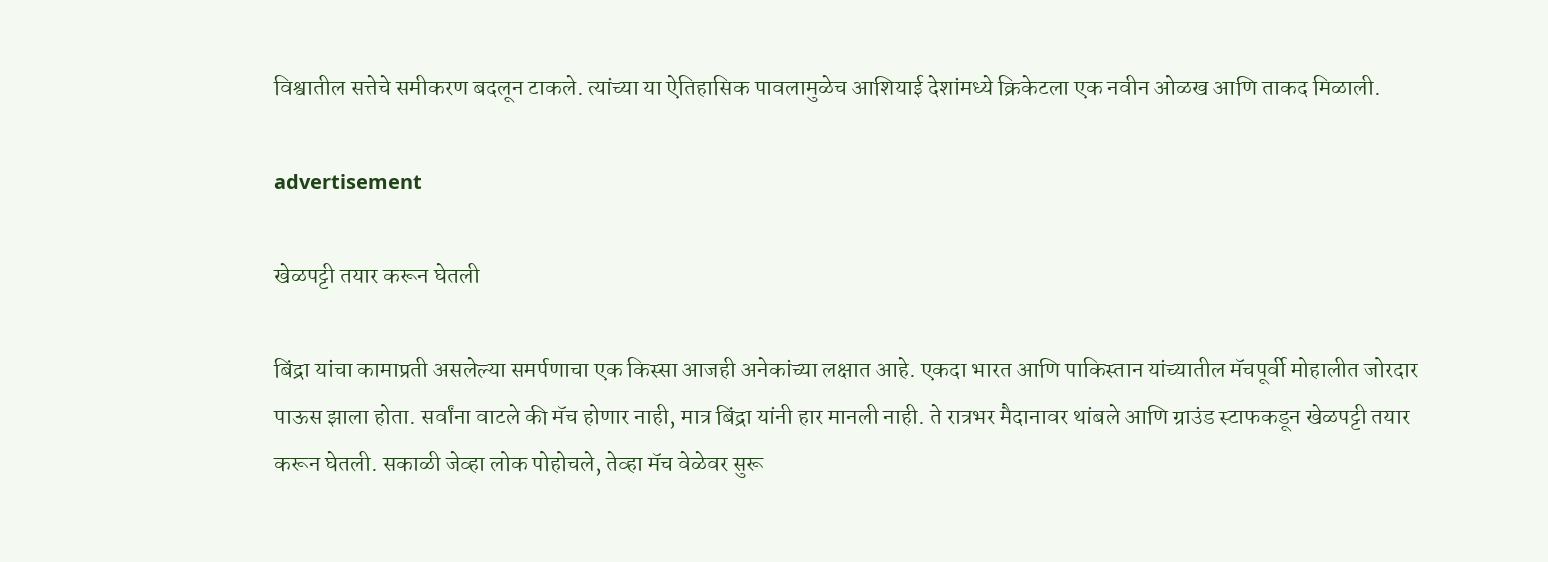विश्वातील सत्तेचे समीकरण बदलून टाकले. त्यांच्या या ऐतिहासिक पावलामुळेच आशियाई देशांमध्ये क्रिकेटला एक नवीन ओळख आणि ताकद मिळाली.

advertisement

खेळपट्टी तयार करून घेतली

बिंद्रा यांचा कामाप्रती असलेल्या समर्पणाचा एक किस्सा आजही अनेकांच्या लक्षात आहे. एकदा भारत आणि पाकिस्तान यांच्यातील मॅचपूर्वी मोहालीत जोरदार पाऊस झाला होता. सर्वांना वाटले की मॅच होणार नाही, मात्र बिंद्रा यांनी हार मानली नाही. ते रात्रभर मैदानावर थांबले आणि ग्राउंड स्टाफकडून खेळपट्टी तयार करून घेतली. सकाळी जेव्हा लोक पोहोचले, तेव्हा मॅच वेळेवर सुरू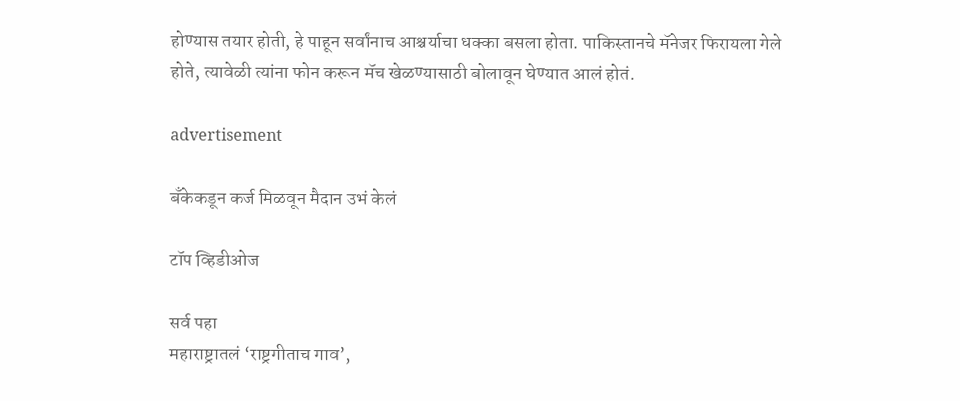होण्यास तयार होती, हे पाहून सर्वांनाच आश्चर्याचा धक्का बसला होता. पाकिस्तानचे मॅनेजर फिरायला गेले होते, त्यावेळी त्यांना फोन करून मॅच खेळण्यासाठी बोलावून घेण्यात आलं होतं.

advertisement

बँकेकडून कर्ज मिळवून मैदान उभं केलं

टॉप व्हिडीओज

सर्व पहा
महाराष्ट्रातलं ‘राष्ट्रगीताच गाव’,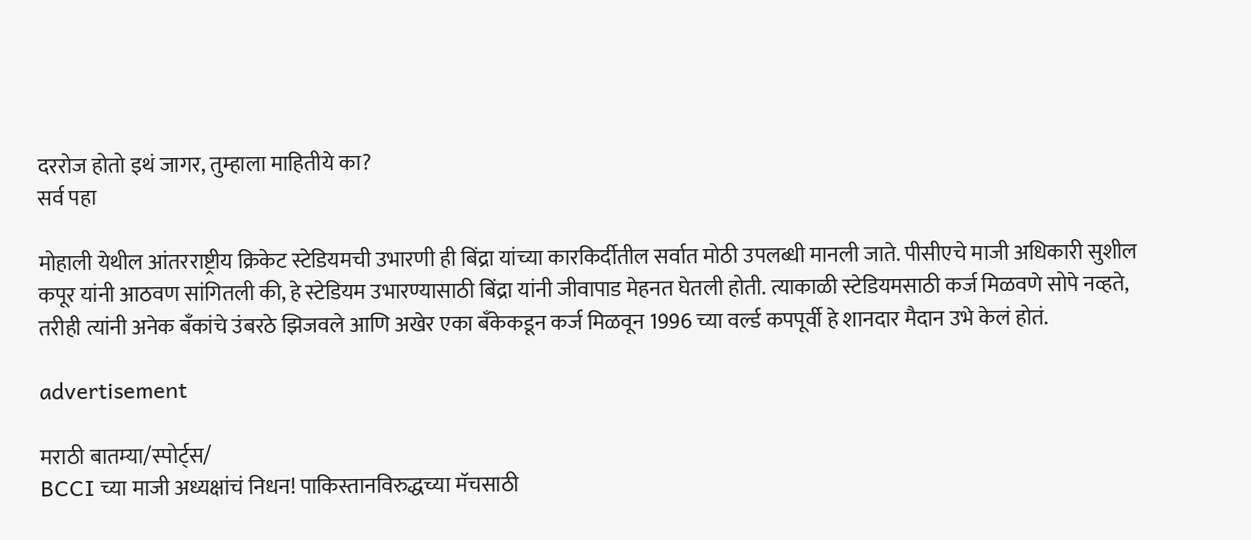दररोज होतो इथं जागर, तुम्हाला माहितीये का?
सर्व पहा

मोहाली येथील आंतरराष्ट्रीय क्रिकेट स्टेडियमची उभारणी ही बिंद्रा यांच्या कारकिर्दीतील सर्वात मोठी उपलब्धी मानली जाते. पीसीएचे माजी अधिकारी सुशील कपूर यांनी आठवण सांगितली की, हे स्टेडियम उभारण्यासाठी बिंद्रा यांनी जीवापाड मेहनत घेतली होती. त्याकाळी स्टेडियमसाठी कर्ज मिळवणे सोपे नव्हते, तरीही त्यांनी अनेक बँकांचे उंबरठे झिजवले आणि अखेर एका बँकेकडून कर्ज मिळवून 1996 च्या वर्ल्ड कपपूर्वी हे शानदार मैदान उभे केलं होतं.

advertisement

मराठी बातम्या/स्पोर्ट्स/
BCCI च्या माजी अध्यक्षांचं निधन! पाकिस्तानविरुद्धच्या मॅचसाठी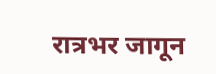रात्रभर जागून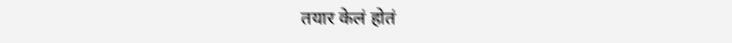तयार केलं होतं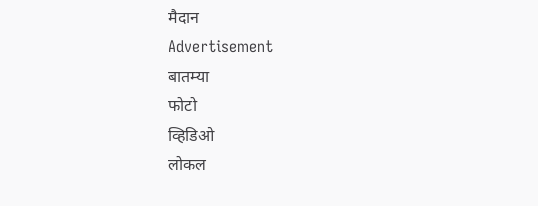मैदान
Advertisement
बातम्या
फोटो
व्हिडिओ
लोकल